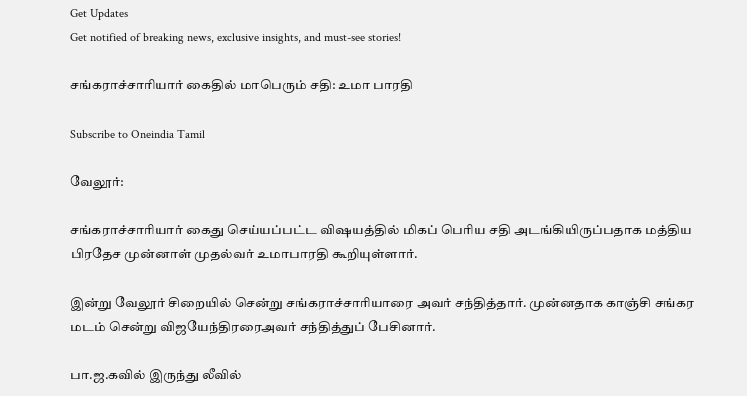Get Updates
Get notified of breaking news, exclusive insights, and must-see stories!

சங்கராச்சாரியார் கைதில் மாபெரும் சதி: உமா பாரதி

Subscribe to Oneindia Tamil

வேலூர்:

சங்கராச்சாரியார் கைது செய்யப்பட்ட விஷயத்தில் மிகப் பெரிய சதி அடங்கியிருப்பதாக மத்திய பிரதேச முன்னாள் முதல்வர் உமாபாரதி கூறியுள்ளார்.

இன்று வேலூர் சிறையில் சென்று சங்கராச்சாரியாரை அவர் சந்தித்தார். முன்னதாக காஞ்சி சங்கர மடம் சென்று விஜயேந்திரரைஅவர் சந்தித்துப் பேசினார்.

பா.ஜ.கவில் இருந்து லீவில்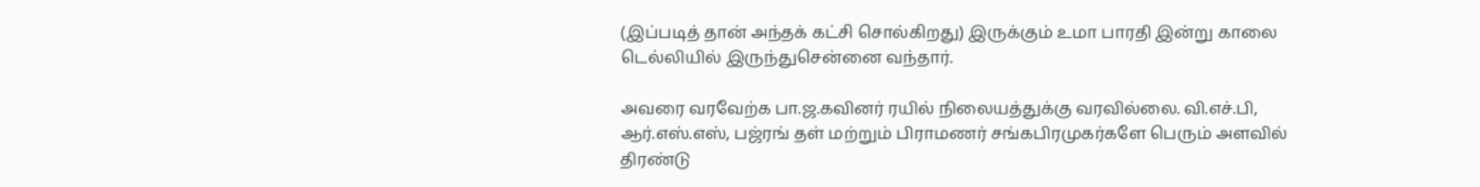(இப்படித் தான் அந்தக் கட்சி சொல்கிறது) இருக்கும் உமா பாரதி இன்று காலை டெல்லியில் இருந்துசென்னை வந்தார்.

அவரை வரவேற்க பா.ஜ.கவினர் ரயில் நிலையத்துக்கு வரவில்லை. வி.எச்.பி, ஆர்.எஸ்.எஸ், பஜ்ரங் தள் மற்றும் பிராமணர் சங்கபிரமுகர்களே பெரும் அளவில் திரண்டு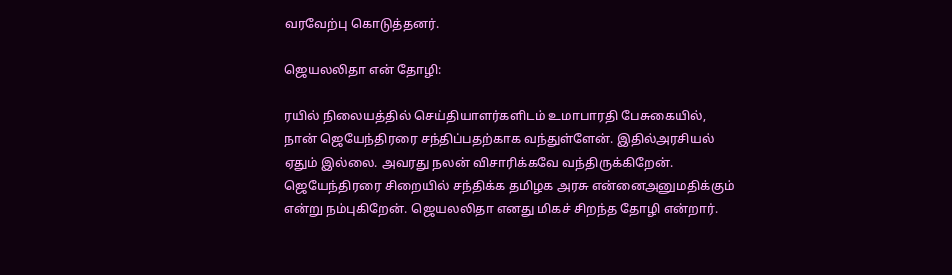வரவேற்பு கொடுத்தனர்.

ஜெயலலிதா என் தோழி:

ரயில் நிலையத்தில் செய்தியாளர்களிடம் உமாபாரதி பேசுகையில், நான் ஜெயேந்திரரை சந்திப்பதற்காக வந்துள்ளேன். இதில்அரசியல் ஏதும் இல்லை. அவரது நலன் விசாரிக்கவே வந்திருக்கிறேன். ஜெயேந்திரரை சிறையில் சந்திக்க தமிழக அரசு என்னைஅனுமதிக்கும் என்று நம்புகிறேன். ஜெயலலிதா எனது மிகச் சிறந்த தோழி என்றார்.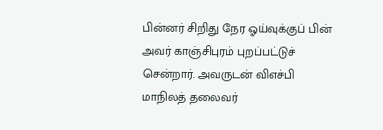பின்னர் சிறிது நேர ஓய்வுக்குப் பின் அவர் காஞ்சிபுரம் புறப்பட்டுச் சென்றார். அவருடன் விஎச்பி மாநிலத் தலைவர்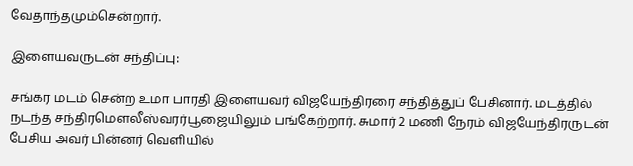வேதாந்தமும்சென்றார்.

இளையவருடன் சந்திப்பு:

சங்கர மடம் சென்ற உமா பாரதி இளையவர் விஜயேந்திரரை சந்தித்துப் பேசினார். மடத்தில் நடந்த சந்திரமெளலீஸ்வரர்பூஜையிலும் பங்கேற்றார். சுமார் 2 மணி நேரம் விஜயேந்திரருடன் பேசிய அவர் பின்னர் வெளியில்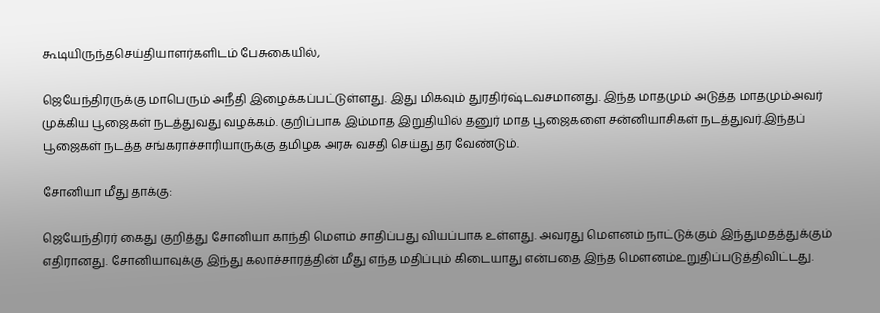கூடியிருந்தசெய்தியாளர்களிடம் பேசுகையில்,

ஜெயேந்திரருக்கு மாபெரும் அநீதி இழைக்கப்பட்டுள்ளது. இது மிகவும் துரதிர்ஷ்டவசமானது. இந்த மாதமும் அடுத்த மாதமும்அவர் முக்கிய பூஜைகள் நடத்துவது வழக்கம். குறிப்பாக இம்மாத இறுதியில் தனுர் மாத பூஜைகளை சன்னியாசிகள் நடத்துவர்.இந்தப் பூஜைகள் நடத்த சங்கராச்சாரியாருக்கு தமிழக அரசு வசதி செய்து தர வேண்டும்.

சோனியா மீது தாக்கு:

ஜெயேந்திரர் கைது குறித்து சோனியா காந்தி மெளம் சாதிப்பது வியப்பாக உள்ளது. அவரது மெளனம் நாட்டுக்கும் இந்துமதத்துக்கும் எதிரானது. சோனியாவுக்கு இந்து கலாச்சாரத்தின் மீது எந்த மதிப்பும் கிடையாது என்பதை இந்த மெளனம்உறுதிப்படுத்திவிட்டது.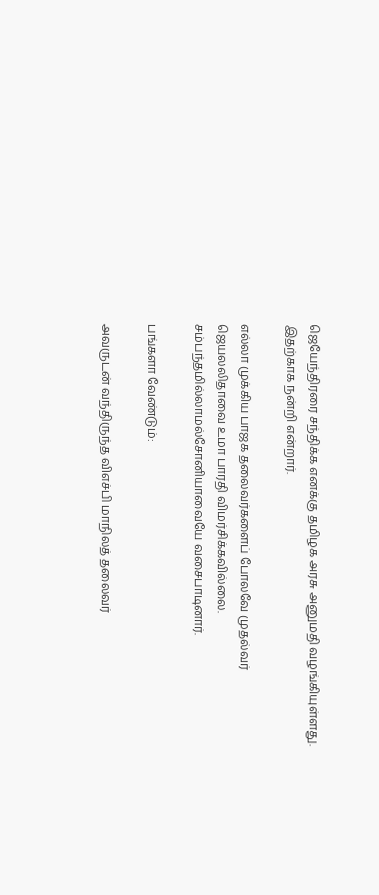ஜெயேந்திரரை சந்திக்க எனக்கு தமிழக அரசு அனுமதி வழங்கியுள்ளது. இதற்காக நன்றி என்றார்.

எல்லா முக்கிய பாஜக தலைவர்களைப் போலவே முதல்வர் ஜெயலலிதாவை உமா பாரதி விமர்சிக்கவில்லை. சம்பந்தமில்லாமல்சோனியாவையே வசைபாடினார்.

பங்களா வேண்டும்:

அவருடன் வந்திருந்த விஎச்பி மாநிலத் தலைவர்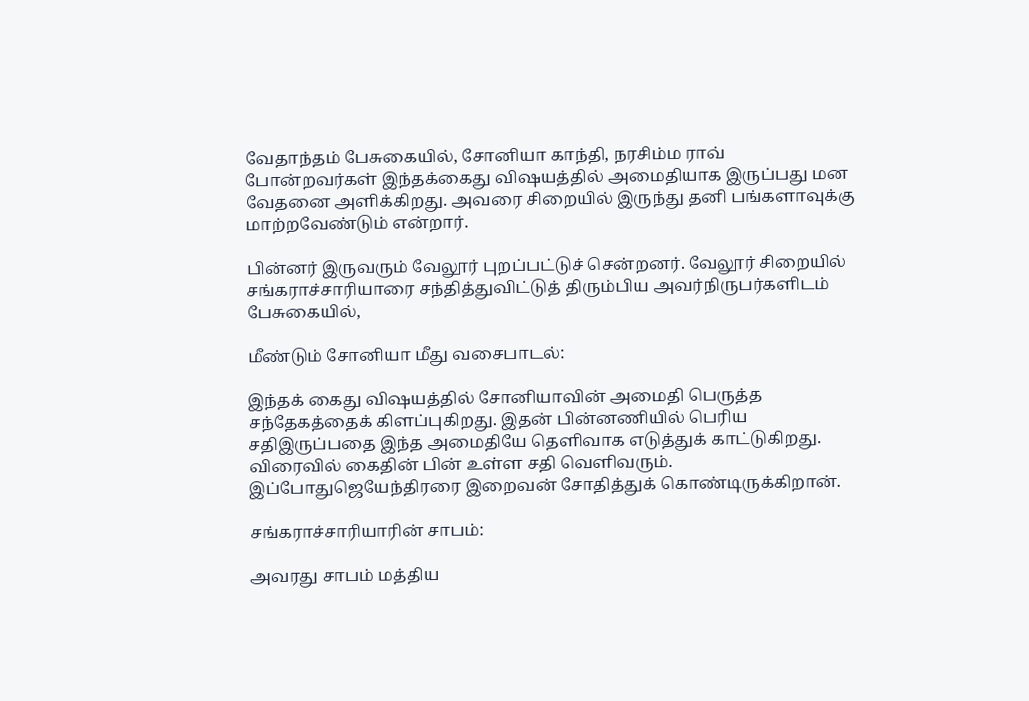வேதாந்தம் பேசுகையில், சோனியா காந்தி, நரசிம்ம ராவ் போன்றவர்கள் இந்தக்கைது விஷயத்தில் அமைதியாக இருப்பது மன வேதனை அளிக்கிறது. அவரை சிறையில் இருந்து தனி பங்களாவுக்கு மாற்றவேண்டும் என்றார்.

பின்னர் இருவரும் வேலூர் புறப்பட்டுச் சென்றனர். வேலூர் சிறையில் சங்கராச்சாரியாரை சந்தித்துவிட்டுத் திரும்பிய அவர்நிருபர்களிடம் பேசுகையில்,

மீண்டும் சோனியா மீது வசைபாடல்:

இந்தக் கைது விஷயத்தில் சோனியாவின் அமைதி பெருத்த சந்தேகத்தைக் கிளப்புகிறது. இதன் பின்னணியில் பெரிய சதிஇருப்பதை இந்த அமைதியே தெளிவாக எடுத்துக் காட்டுகிறது. விரைவில் கைதின் பின் உள்ள சதி வெளிவரும். இப்போதுஜெயேந்திரரை இறைவன் சோதித்துக் கொண்டிருக்கிறான்.

சங்கராச்சாரியாரின் சாபம்:

அவரது சாபம் மத்திய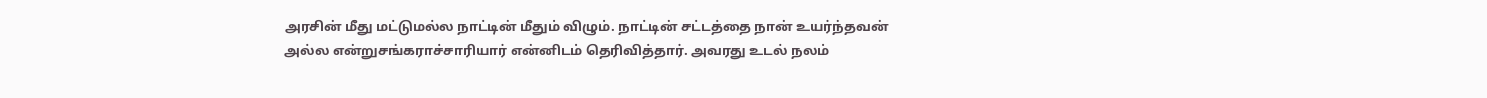அரசின் மீது மட்டுமல்ல நாட்டின் மீதும் விழும். நாட்டின் சட்டத்தை நான் உயர்ந்தவன் அல்ல என்றுசங்கராச்சாரியார் என்னிடம் தெரிவித்தார். அவரது உடல் நலம்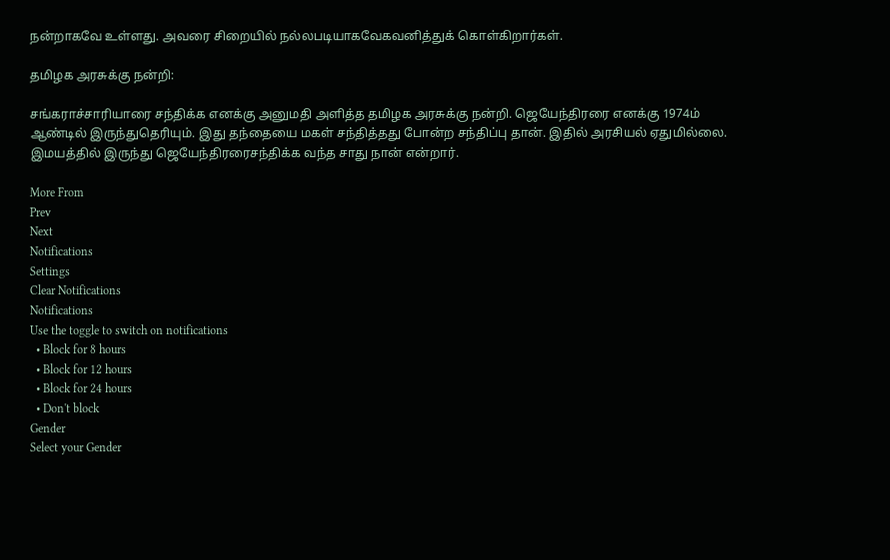நன்றாகவே உள்ளது. அவரை சிறையில் நல்லபடியாகவேகவனித்துக் கொள்கிறார்கள்.

தமிழக அரசுக்கு நன்றி:

சங்கராச்சாரியாரை சந்திக்க எனக்கு அனுமதி அளித்த தமிழக அரசுக்கு நன்றி. ஜெயேந்திரரை எனக்கு 1974ம் ஆண்டில் இருந்துதெரியும். இது தந்தையை மகள் சந்தித்தது போன்ற சந்திப்பு தான். இதில் அரசியல் ஏதுமில்லை. இமயத்தில் இருந்து ஜெயேந்திரரைசந்திக்க வந்த சாது நான் என்றார்.

More From
Prev
Next
Notifications
Settings
Clear Notifications
Notifications
Use the toggle to switch on notifications
  • Block for 8 hours
  • Block for 12 hours
  • Block for 24 hours
  • Don't block
Gender
Select your Gender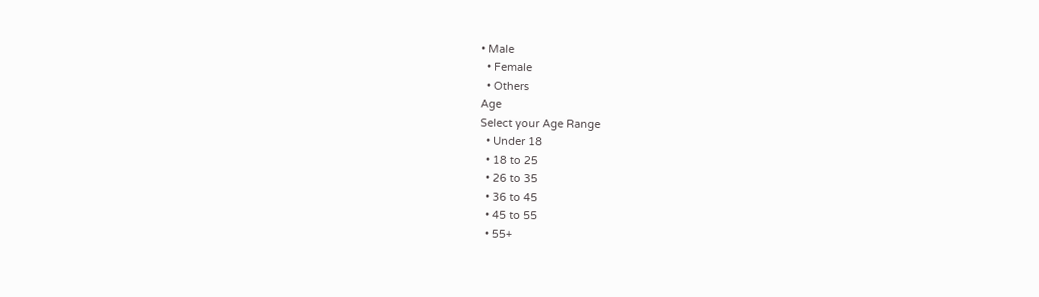• Male
  • Female
  • Others
Age
Select your Age Range
  • Under 18
  • 18 to 25
  • 26 to 35
  • 36 to 45
  • 45 to 55
  • 55+